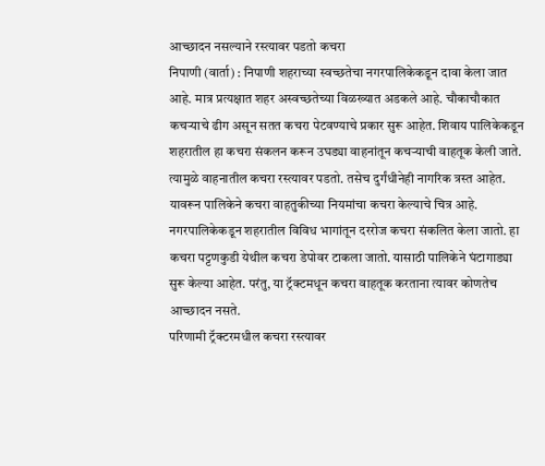आच्छादन नसल्याने रस्त्यावर पडतो कचरा
निपाणी (वार्ता) : निपाणी शहराच्या स्वच्छतेचा नगरपालिकेकडून दावा केला जात आहे. मात्र प्रत्यक्षात शहर अस्वच्छतेच्या विळख्यात अडकले आहे. चौकाचौकात कचऱ्याचे ढीग असून सतत कचरा पेटवण्याचे प्रकार सुरू आहेत. शिवाय पालिकेकडून शहरातील हा कचरा संकलन करून उघड्या वाहनांतून कचऱ्याची वाहतूक केली जाते. त्यामुळे वाहनातील कचरा रस्त्यावर पडतो. तसेच दुर्गंधीनेही नागरिक त्रस्त आहेत. यावरून पालिकेने कचरा वाहतुकीच्या नियमांचा कचरा केल्याचे चित्र आहे.
नगरपालिकेकडून शहरातील विविध भागांतून दररोज कचरा संकलित केला जातो. हा कचरा पट्टणकुडी येथील कचरा डेपोवर टाकला जातो. यासाठी पालिकेने घंटागाड्या सुरू केल्या आहेत. परंतु, या ट्रॅक्टमधून कचरा वाहतूक करताना त्यावर कोणतेच आच्छादन नसते.
परिणामी ट्रॅक्टरमधील कचरा रस्त्यावर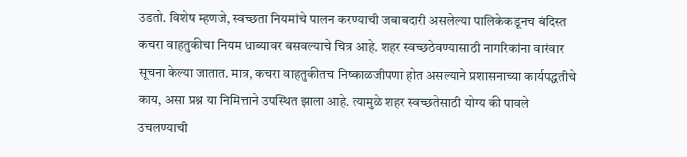उडतो. विशेष म्हणजे, स्वच्छता नियमांचे पालन करण्याची जबाबदारी असलेल्या पालिकेकडूनच बंदिस्त कचरा वाहतुकीचा नियम धाब्यावर बसवल्याचे चित्र आहे. शहर स्वच्छठेवण्यासाठी नागरिकांना वारंवार सूचना केल्या जातात. मात्र, कचरा वाहतुकीतच निष्काळजीपणा होत असल्याने प्रशासनाच्या कार्यपद्धतीचे काय, असा प्रश्न या निमित्ताने उपस्थित झाला आहे. त्यामुळे शहर स्वच्छतेसाठी योग्य की पावले उचलण्याची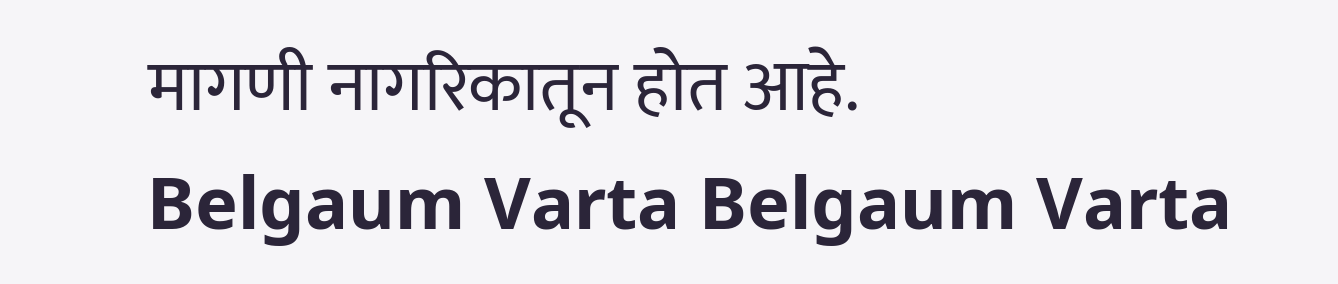मागणी नागरिकातून होत आहे.
Belgaum Varta Belgaum Varta